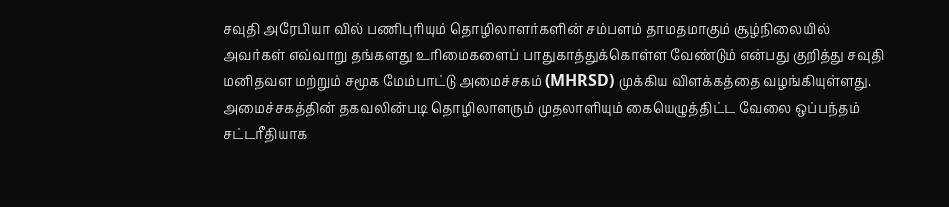சவுதி அரேபியா வில் பணிபுரியும் தொழிலாளர்களின் சம்பளம் தாமதமாகும் சூழ்நிலையில் அவர்கள் எவ்வாறு தங்களது உரிமைகளைப் பாதுகாத்துக்கொள்ள வேண்டும் என்பது குறித்து சவுதி மனிதவள மற்றும் சமூக மேம்பாட்டு அமைச்சகம் (MHRSD) முக்கிய விளக்கத்தை வழங்கியுள்ளது.
அமைச்சகத்தின் தகவலின்படி தொழிலாளரும் முதலாளியும் கையெழுத்திட்ட வேலை ஒப்பந்தம் சட்டரீதியாக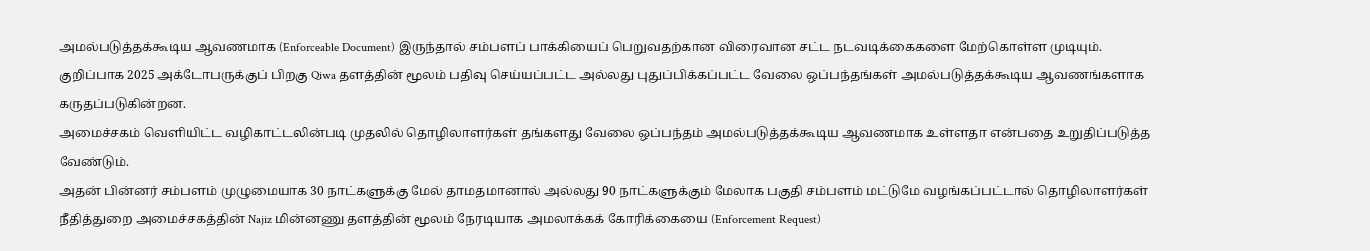அமல்படுத்தக்கூடிய ஆவணமாக (Enforceable Document) இருந்தால் சம்பளப் பாக்கியைப் பெறுவதற்கான விரைவான சட்ட நடவடிக்கைகளை மேற்கொள்ள முடியும்.
குறிப்பாக 2025 அக்டோபருக்குப் பிறகு Qiwa தளத்தின் மூலம் பதிவு செய்யப்பட்ட அல்லது புதுப்பிக்கப்பட்ட வேலை ஒப்பந்தங்கள் அமல்படுத்தக்கூடிய ஆவணங்களாக கருதப்படுகின்றன.
அமைச்சகம் வெளியிட்ட வழிகாட்டலின்படி முதலில் தொழிலாளர்கள் தங்களது வேலை ஒப்பந்தம் அமல்படுத்தக்கூடிய ஆவணமாக உள்ளதா என்பதை உறுதிப்படுத்த வேண்டும்.
அதன் பின்னர் சம்பளம் முழுமையாக 30 நாட்களுக்கு மேல் தாமதமானால் அல்லது 90 நாட்களுக்கும் மேலாக பகுதி சம்பளம் மட்டுமே வழங்கப்பட்டால் தொழிலாளர்கள் நீதித்துறை அமைச்சகத்தின் Najiz மின்னணு தளத்தின் மூலம் நேரடியாக அமலாக்கக் கோரிக்கையை (Enforcement Request)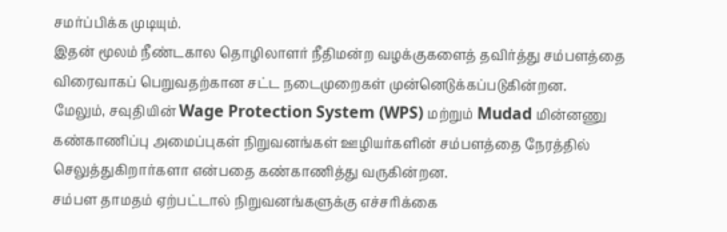சமர்ப்பிக்க முடியும்.
இதன் மூலம் நீண்டகால தொழிலாளர் நீதிமன்ற வழக்குகளைத் தவிர்த்து சம்பளத்தை விரைவாகப் பெறுவதற்கான சட்ட நடைமுறைகள் முன்னெடுக்கப்படுகின்றன.
மேலும், சவுதியின் Wage Protection System (WPS) மற்றும் Mudad மின்னணு கண்காணிப்பு அமைப்புகள் நிறுவனங்கள் ஊழியர்களின் சம்பளத்தை நேரத்தில் செலுத்துகிறார்களா என்பதை கண்காணித்து வருகின்றன.
சம்பள தாமதம் ஏற்பட்டால் நிறுவனங்களுக்கு எச்சரிக்கை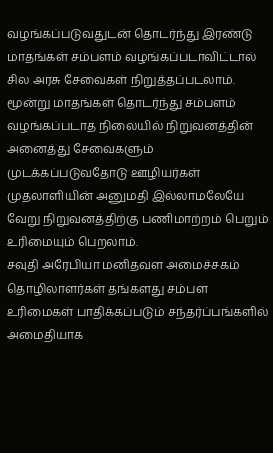வழங்கப்படுவதுடன் தொடர்ந்து இரண்டு மாதங்கள் சம்பளம் வழங்கப்படாவிட்டால் சில அரசு சேவைகள் நிறுத்தப்படலாம்.
மூன்று மாதங்கள் தொடர்ந்து சம்பளம் வழங்கப்படாத நிலையில் நிறுவனத்தின் அனைத்து சேவைகளும் முடக்கப்படுவதோடு ஊழியர்கள் முதலாளியின் அனுமதி இல்லாமலேயே வேறு நிறுவனத்திற்கு பணிமாற்றம் பெறும் உரிமையும் பெறலாம்.
சவுதி அரேபியா மனிதவள அமைச்சகம் தொழிலாளர்கள் தங்களது சம்பள உரிமைகள் பாதிக்கப்படும் சந்தர்ப்பங்களில் அமைதியாக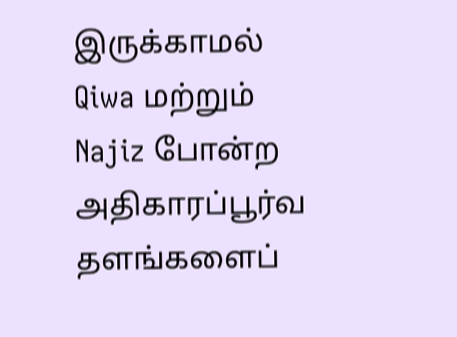இருக்காமல் Qiwa மற்றும் Najiz போன்ற அதிகாரப்பூர்வ தளங்களைப்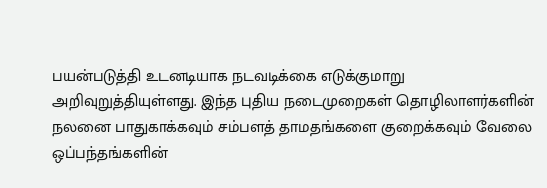பயன்படுத்தி உடனடியாக நடவடிக்கை எடுக்குமாறு அறிவுறுத்தியுள்ளது. இந்த புதிய நடைமுறைகள் தொழிலாளர்களின் நலனை பாதுகாக்கவும் சம்பளத் தாமதங்களை குறைக்கவும் வேலை ஒப்பந்தங்களின்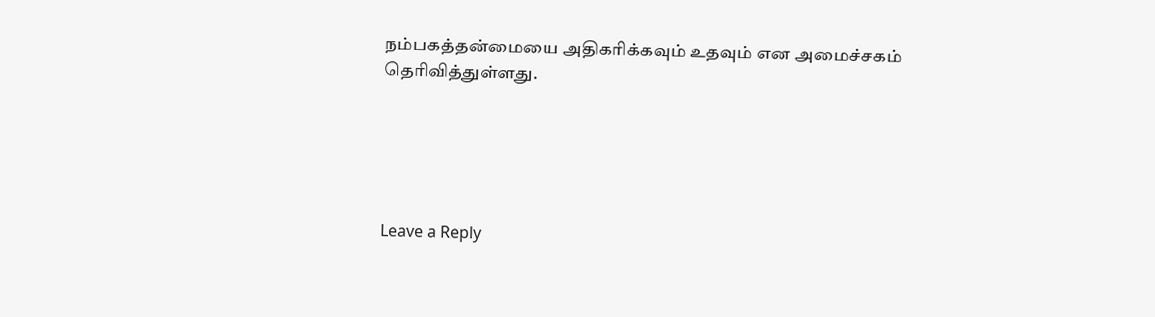நம்பகத்தன்மையை அதிகரிக்கவும் உதவும் என அமைச்சகம் தெரிவித்துள்ளது.





Leave a Reply